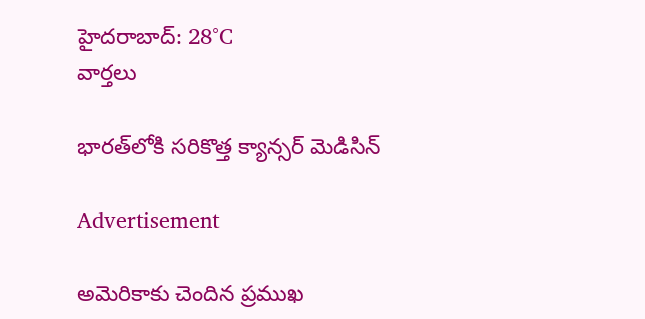హైదరాబాద్: 28°C
వార్తలు

భారత్‌లోకి సరికొత్త క్యాన్సర్ మెడిసిన్

Advertisement

అమెరికాకు చెందిన ప్రముఖ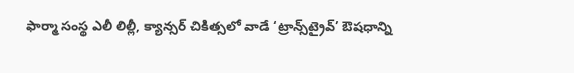ఫార్మా సంస్థ ఎలీ లిల్లీ, క్యాన్సర్ చికిత్సలో వాడే ‘ట్రాన్స్‌ట్రైవ్’ ఔషధాన్ని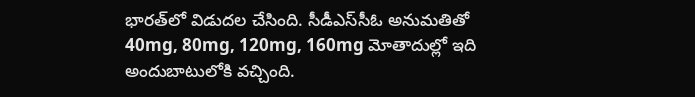భారత్‌లో విడుదల చేసింది. సీడీఎస్‌సీఓ అనుమతితో 40mg, 80mg, 120mg, 160mg మోతాదుల్లో ఇది అందుబాటులోకి వచ్చింది.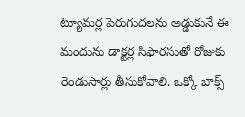ట్యూమర్ల పెరుగుదలను అడ్డుకునే ఈ మందును డాక్టర్ల సిఫారసుతో రోజుకు రెండుసార్లు తీసుకోవాలి. ఒక్కో బాక్స్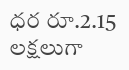ధర రూ.2.15 లక్షలుగా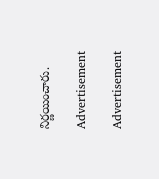నిర్ణయించారు.

Advertisement

Advertisement